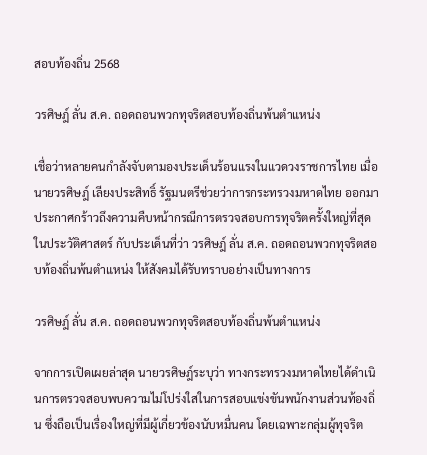สอบท้องถิ่น 2568

วรศิษฎ์ ลั่น ส.ค. ถอดถอนพวกทุจริตสอบท้องถิ่นพ้นตำแหน่ง

เชื่อว่าหลายคนกำลังจับตามองประเด็นร้อนแรงในแวดวงราชการไทย เมื่อ นายวรศิษฎ์ เลียงประสิทธิ์ รัฐมนตรีช่วยว่าการกระทรวงมหาดไทย ออกมาประกาศกร้าวถึงความคืบหน้ากรณีการตรวจสอบการทุจริตครั้งใหญ่ที่สุดในประวัติศาสตร์ กับประเด็นที่ว่า วรศิษฎ์ ลั่น ส.ค. ถอดถอนพวกทุจริตสอบท้องถิ่นพ้นตำแหน่ง ให้สังคมได้รับทราบอย่างเป็นทางการ

วรศิษฎ์ ลั่น ส.ค. ถอดถอนพวกทุจริตสอบท้องถิ่นพ้นตำแหน่ง

จากการเปิดเผยล่าสุด นายวรศิษฎ์ระบุว่า ทางกระทรวงมหาดไทยได้ดำเนินการตรวจสอบพบความไม่โปร่งใสในการสอบแข่งขันพนักงานส่วนท้องถิ่น ซึ่งถือเป็นเรื่องใหญ่ที่มีผู้เกี่ยวข้องนับหมื่นคน โดยเฉพาะกลุ่มผู้ทุจริต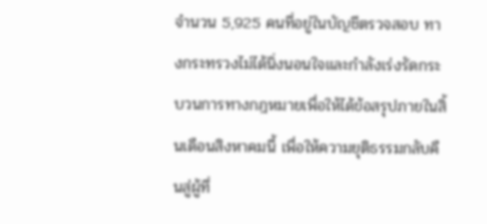จำนวน 5,925 คนที่อยู่ในบัญชีตรวจสอบ ทางกระทรวงไม่ได้นิ่งนอนใจและกำลังเร่งรัดกระบวนการทางกฎหมายเพื่อให้ได้ข้อสรุปภายในสิ้นเดือนสิงหาคมนี้ เพื่อให้ความยุติธรรมกลับคืนสู่ผู้ที่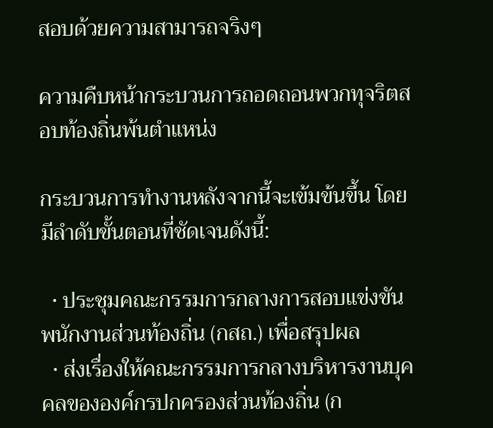สอบด้วยความสามารถจริงๆ

ความคืบหน้ากระบวนการถอดถอนพวกทุจริตสอบท้องถิ่นพ้นตำแหน่ง

กระบวนการทำงานหลังจากนี้จะเข้มข้นขึ้น โดยมีลำดับขั้นตอนที่ชัดเจนดังนี้:

  • ประชุมคณะกรรมการกลางการสอบแข่งขันพนักงานส่วนท้องถิ่น (กสถ.) เพื่อสรุปผล
  • ส่งเรื่องให้คณะกรรมการกลางบริหารงานบุคคลขององค์กรปกครองส่วนท้องถิ่น (ก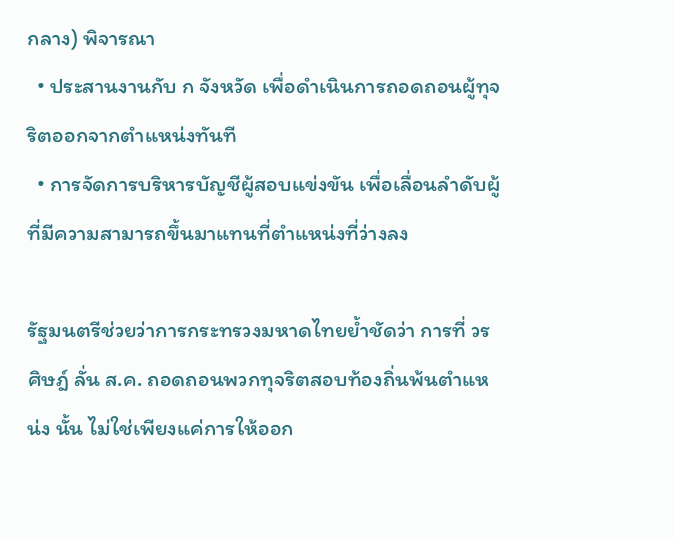กลาง) พิจารณา
  • ประสานงานกับ ก จังหวัด เพื่อดำเนินการถอดถอนผู้ทุจริตออกจากตำแหน่งทันที
  • การจัดการบริหารบัญชีผู้สอบแข่งขัน เพื่อเลื่อนลำดับผู้ที่มีความสามารถขึ้นมาแทนที่ตำแหน่งที่ว่างลง

รัฐมนตรีช่วยว่าการกระทรวงมหาดไทยย้ำชัดว่า การที่ วรศิษฎ์ ลั่น ส.ค. ถอดถอนพวกทุจริตสอบท้องถิ่นพ้นตำแหน่ง นั้น ไม่ใช่เพียงแค่การให้ออก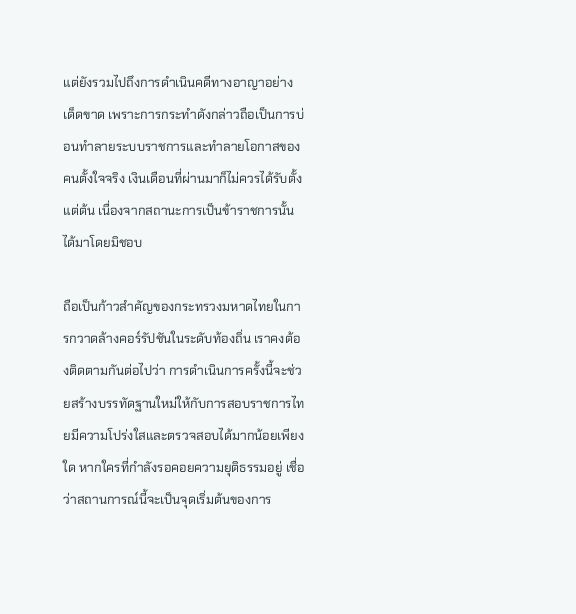แต่ยังรวมไปถึงการดำเนินคดีทางอาญาอย่างเด็ดขาด เพราะการกระทำดังกล่าวถือเป็นการบ่อนทำลายระบบราชการและทำลายโอกาสของคนตั้งใจจริง เงินเดือนที่ผ่านมาก็ไม่ควรได้รับตั้งแต่ต้น เนื่องจากสถานะการเป็นข้าราชการนั้นได้มาโดยมิชอบ

ถือเป็นก้าวสำคัญของกระทรวงมหาดไทยในการกวาดล้างคอร์รัปชันในระดับท้องถิ่น เราคงต้องติดตามกันต่อไปว่า การดำเนินการครั้งนี้จะช่วยสร้างบรรทัดฐานใหม่ให้กับการสอบราชการไทยมีความโปร่งใสและตรวจสอบได้มากน้อยเพียงใด หากใครที่กำลังรอคอยความยุติธรรมอยู่ เชื่อว่าสถานการณ์นี้จะเป็นจุดเริ่มต้นของการ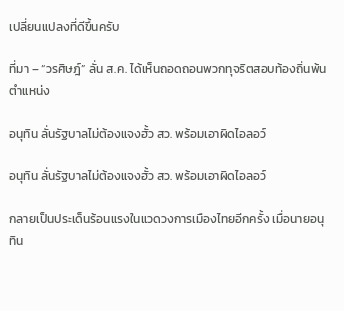เปลี่ยนแปลงที่ดีขึ้นครับ

ที่มา – “วรศิษฎ์” ลั่น ส.ค. ได้เห็นถอดถอนพวกทุจริตสอบท้องถิ่นพ้นตำแหน่ง

อนุทิน ลั่นรัฐบาลไม่ต้องแจงฮั้ว สว. พร้อมเอาผิดไอลอว์

อนุทิน ลั่นรัฐบาลไม่ต้องแจงฮั้ว สว. พร้อมเอาผิดไอลอว์

กลายเป็นประเด็นร้อนแรงในแวดวงการเมืองไทยอีกครั้ง เมื่อนายอนุทิน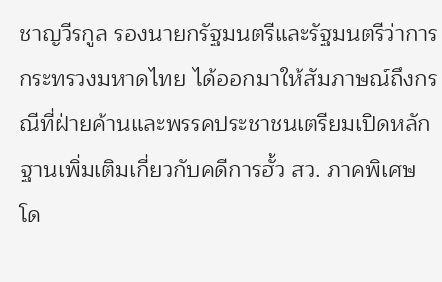ชาญวีรกูล รองนายกรัฐมนตรีและรัฐมนตรีว่าการกระทรวงมหาดไทย ได้ออกมาให้สัมภาษณ์ถึงกรณีที่ฝ่ายค้านและพรรคประชาชนเตรียมเปิดหลักฐานเพิ่มเติมเกี่ยวกับคดีการฮั้ว สว. ภาคพิเศษ โด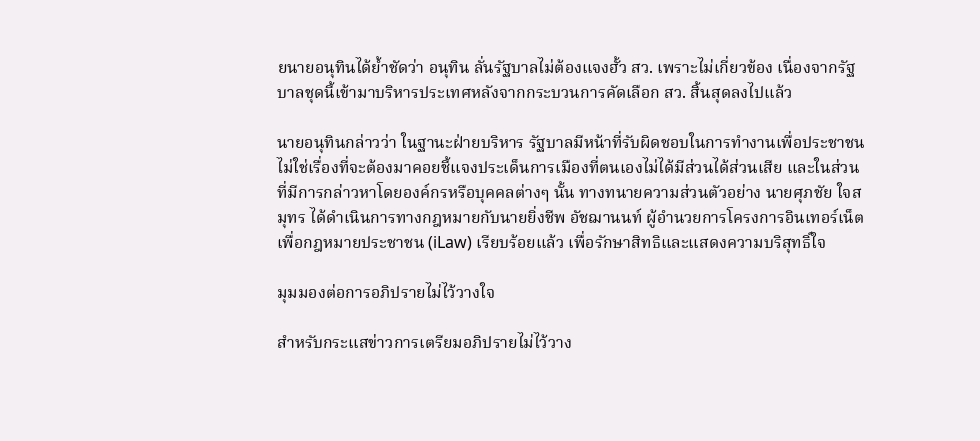ยนายอนุทินได้ย้ำชัดว่า อนุทิน ลั่นรัฐบาลไม่ต้องแจงฮั้ว สว. เพราะไม่เกี่ยวข้อง เนื่องจากรัฐบาลชุดนี้เข้ามาบริหารประเทศหลังจากกระบวนการคัดเลือก สว. สิ้นสุดลงไปแล้ว

นายอนุทินกล่าวว่า ในฐานะฝ่ายบริหาร รัฐบาลมีหน้าที่รับผิดชอบในการทำงานเพื่อประชาชน ไม่ใช่เรื่องที่จะต้องมาคอยชี้แจงประเด็นการเมืองที่ตนเองไม่ได้มีส่วนได้ส่วนเสีย และในส่วนที่มีการกล่าวหาโดยองค์กรหรือบุคคลต่างๆ นั้น ทางทนายความส่วนตัวอย่าง นายศุภชัย ใจสมุทร ได้ดำเนินการทางกฎหมายกับนายยิ่งชีพ อัชฌานนท์ ผู้อำนวยการโครงการอินเทอร์เน็ตเพื่อกฎหมายประชาชน (iLaw) เรียบร้อยแล้ว เพื่อรักษาสิทธิและแสดงความบริสุทธิ์ใจ

มุมมองต่อการอภิปรายไม่ไว้วางใจ

สำหรับกระแสข่าวการเตรียมอภิปรายไม่ไว้วาง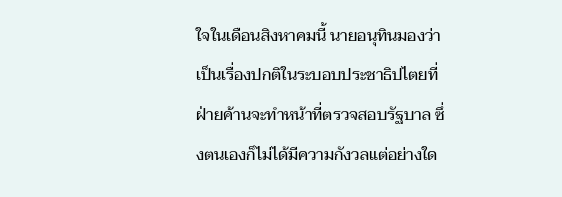ใจในเดือนสิงหาคมนี้ นายอนุทินมองว่าเป็นเรื่องปกติในระบอบประชาธิปไตยที่ฝ่ายค้านจะทำหน้าที่ตรวจสอบรัฐบาล ซึ่งตนเองก็ไม่ได้มีความกังวลแต่อย่างใด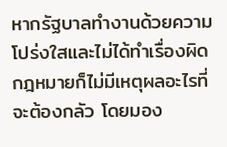หากรัฐบาลทำงานด้วยความโปร่งใสและไม่ได้ทำเรื่องผิดกฎหมายก็ไม่มีเหตุผลอะไรที่จะต้องกลัว โดยมอง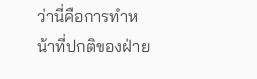ว่านี่คือการทำหน้าที่ปกติของฝ่าย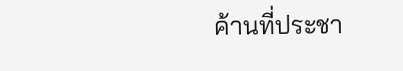ค้านที่ประชา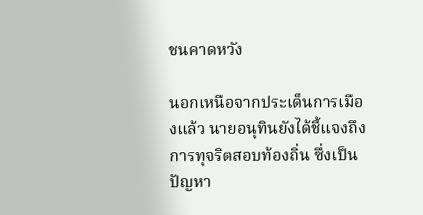ชนคาดหวัง

นอกเหนือจากประเด็นการเมืองแล้ว นายอนุทินยังได้ชี้แจงถึงการทุจริตสอบท้องถิ่น ซึ่งเป็นปัญหา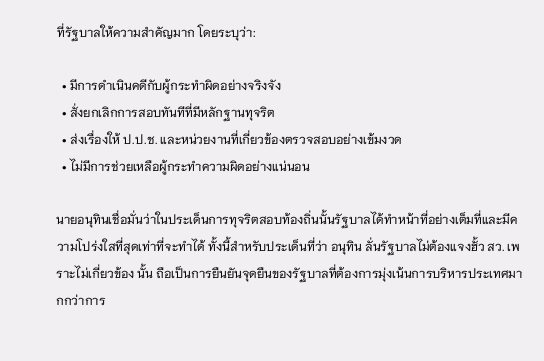ที่รัฐบาลให้ความสำคัญมาก โดยระบุว่า:

  • มีการดำเนินคดีกับผู้กระทำผิดอย่างจริงจัง
  • สั่งยกเลิกการสอบทันทีที่มีหลักฐานทุจริต
  • ส่งเรื่องให้ ป.ป.ช. และหน่วยงานที่เกี่ยวข้องตรวจสอบอย่างเข้มงวด
  • ไม่มีการช่วยเหลือผู้กระทำความผิดอย่างแน่นอน

นายอนุทินเชื่อมั่นว่าในประเด็นการทุจริตสอบท้องถิ่นนั้นรัฐบาลได้ทำหน้าที่อย่างเต็มที่และมีความโปร่งใสที่สุดเท่าที่จะทำได้ ทั้งนี้สำหรับประเด็นที่ว่า อนุทิน ลั่นรัฐบาลไม่ต้องแจงฮั้ว สว. เพราะไม่เกี่ยวข้อง นั้น ถือเป็นการยืนยันจุดยืนของรัฐบาลที่ต้องการมุ่งเน้นการบริหารประเทศมากกว่าการ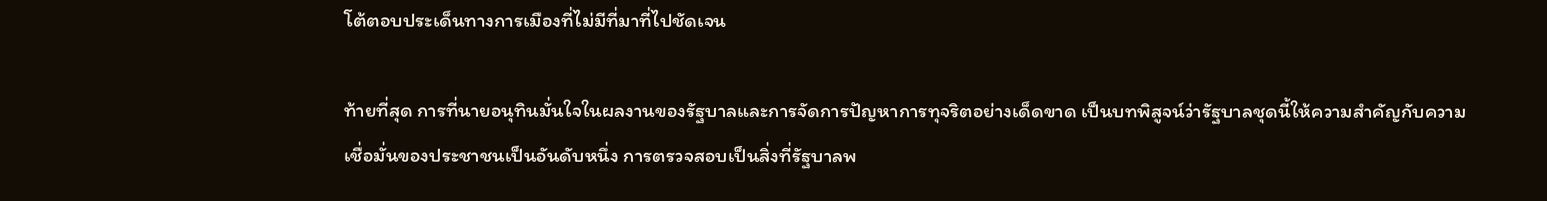โต้ตอบประเด็นทางการเมืองที่ไม่มีที่มาที่ไปชัดเจน

ท้ายที่สุด การที่นายอนุทินมั่นใจในผลงานของรัฐบาลและการจัดการปัญหาการทุจริตอย่างเด็ดขาด เป็นบทพิสูจน์ว่ารัฐบาลชุดนี้ให้ความสำคัญกับความเชื่อมั่นของประชาชนเป็นอันดับหนึ่ง การตรวจสอบเป็นสิ่งที่รัฐบาลพ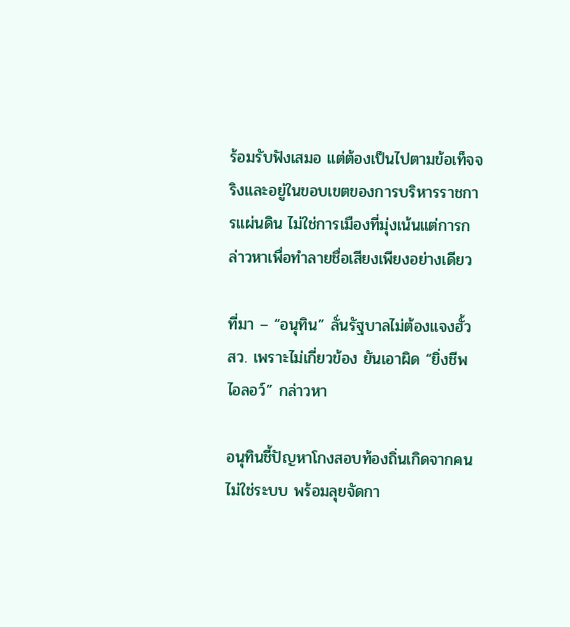ร้อมรับฟังเสมอ แต่ต้องเป็นไปตามข้อเท็จจริงและอยู่ในขอบเขตของการบริหารราชการแผ่นดิน ไม่ใช่การเมืองที่มุ่งเน้นแต่การกล่าวหาเพื่อทำลายชื่อเสียงเพียงอย่างเดียว

ที่มา – “อนุทิน” ลั่นรัฐบาลไม่ต้องแจงฮั้ว สว. เพราะไม่เกี่ยวข้อง ยันเอาผิด “ยิ่งชีพ ไอลอว์” กล่าวหา

อนุทินชี้ปัญหาโกงสอบท้องถิ่นเกิดจากคนไม่ใช่ระบบ พร้อมลุยจัดกา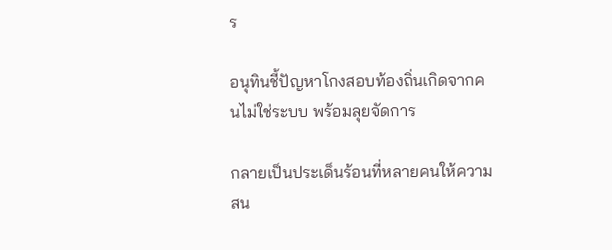ร

อนุทินชี้ปัญหาโกงสอบท้องถิ่นเกิดจากคนไม่ใช่ระบบ พร้อมลุยจัดการ

กลายเป็นประเด็นร้อนที่หลายคนให้ความสน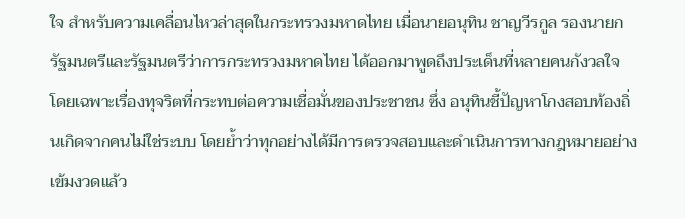ใจ สำหรับความเคลื่อนไหวล่าสุดในกระทรวงมหาดไทย เมื่อนายอนุทิน ชาญวีรกูล รองนายกรัฐมนตรีและรัฐมนตรีว่าการกระทรวงมหาดไทย ได้ออกมาพูดถึงประเด็นที่หลายคนกังวลใจ โดยเฉพาะเรื่องทุจริตที่กระทบต่อความเชื่อมั่นของประชาชน ซึ่ง อนุทินชี้ปัญหาโกงสอบท้องถิ่นเกิดจากคนไม่ใช่ระบบ โดยย้ำว่าทุกอย่างได้มีการตรวจสอบและดำเนินการทางกฎหมายอย่างเข้มงวดแล้ว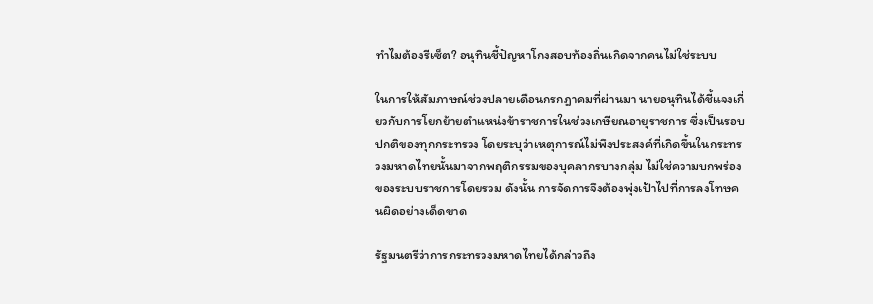ทำไมต้องรีเซ็ต? อนุทินชี้ปัญหาโกงสอบท้องถิ่นเกิดจากคนไม่ใช่ระบบ

ในการให้สัมภาษณ์ช่วงปลายเดือนกรกฎาคมที่ผ่านมา นายอนุทินได้ชี้แจงเกี่ยวกับการโยกย้ายตำแหน่งข้าราชการในช่วงเกษียณอายุราชการ ซึ่งเป็นรอบปกติของทุกกระทรวง โดยระบุว่าเหตุการณ์ไม่พึงประสงค์ที่เกิดขึ้นในกระทรวงมหาดไทยนั้นมาจากพฤติกรรมของบุคลากรบางกลุ่ม ไม่ใช่ความบกพร่องของระบบราชการโดยรวม ดังนั้น การจัดการจึงต้องพุ่งเป้าไปที่การลงโทษคนผิดอย่างเด็ดขาด

รัฐมนตรีว่าการกระทรวงมหาดไทยได้กล่าวถึง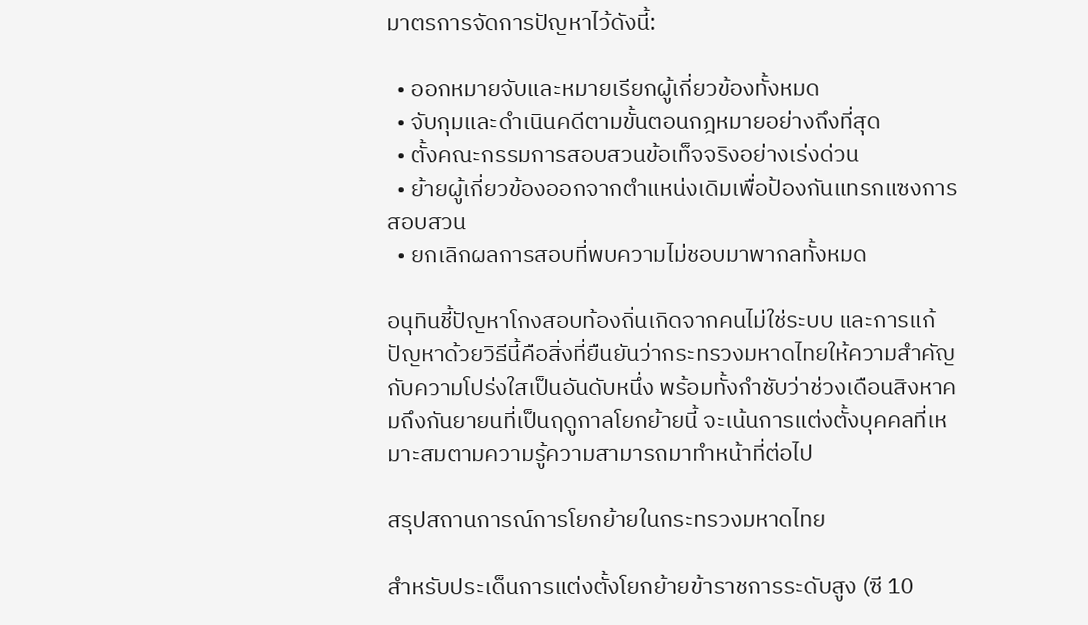มาตรการจัดการปัญหาไว้ดังนี้:

  • ออกหมายจับและหมายเรียกผู้เกี่ยวข้องทั้งหมด
  • จับกุมและดำเนินคดีตามขั้นตอนกฎหมายอย่างถึงที่สุด
  • ตั้งคณะกรรมการสอบสวนข้อเท็จจริงอย่างเร่งด่วน
  • ย้ายผู้เกี่ยวข้องออกจากตำแหน่งเดิมเพื่อป้องกันแทรกแซงการสอบสวน
  • ยกเลิกผลการสอบที่พบความไม่ชอบมาพากลทั้งหมด

อนุทินชี้ปัญหาโกงสอบท้องถิ่นเกิดจากคนไม่ใช่ระบบ และการแก้ปัญหาด้วยวิธีนี้คือสิ่งที่ยืนยันว่ากระทรวงมหาดไทยให้ความสำคัญกับความโปร่งใสเป็นอันดับหนึ่ง พร้อมทั้งกำชับว่าช่วงเดือนสิงหาคมถึงกันยายนที่เป็นฤดูกาลโยกย้ายนี้ จะเน้นการแต่งตั้งบุคคลที่เหมาะสมตามความรู้ความสามารถมาทำหน้าที่ต่อไป

สรุปสถานการณ์การโยกย้ายในกระทรวงมหาดไทย

สำหรับประเด็นการแต่งตั้งโยกย้ายข้าราชการระดับสูง (ซี 10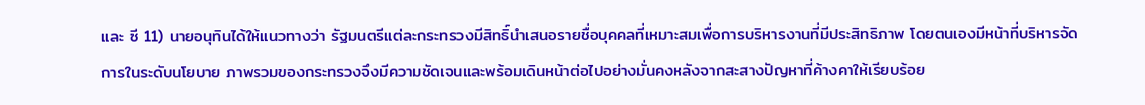และ ซี 11) นายอนุทินได้ให้แนวทางว่า รัฐมนตรีแต่ละกระทรวงมีสิทธิ์นำเสนอรายชื่อบุคคลที่เหมาะสมเพื่อการบริหารงานที่มีประสิทธิภาพ โดยตนเองมีหน้าที่บริหารจัดการในระดับนโยบาย ภาพรวมของกระทรวงจึงมีความชัดเจนและพร้อมเดินหน้าต่อไปอย่างมั่นคงหลังจากสะสางปัญหาที่ค้างคาให้เรียบร้อย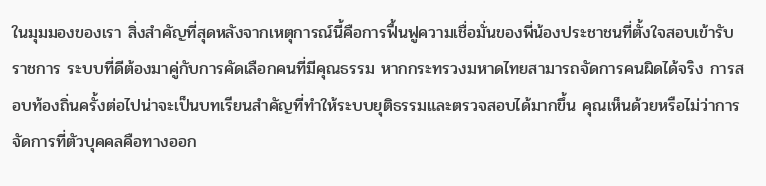ในมุมมองของเรา สิ่งสำคัญที่สุดหลังจากเหตุการณ์นี้คือการฟื้นฟูความเชื่อมั่นของพี่น้องประชาชนที่ตั้งใจสอบเข้ารับราชการ ระบบที่ดีต้องมาคู่กับการคัดเลือกคนที่มีคุณธรรม หากกระทรวงมหาดไทยสามารถจัดการคนผิดได้จริง การสอบท้องถิ่นครั้งต่อไปน่าจะเป็นบทเรียนสำคัญที่ทำให้ระบบยุติธรรมและตรวจสอบได้มากขึ้น คุณเห็นด้วยหรือไม่ว่าการจัดการที่ตัวบุคคลคือทางออก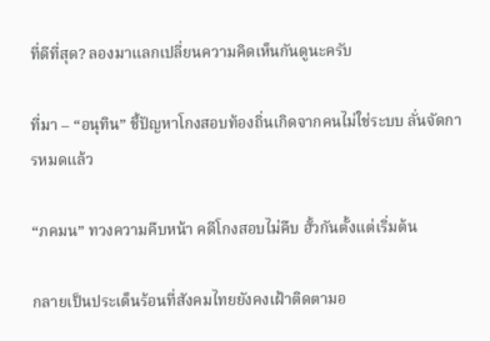ที่ดีที่สุด? ลองมาแลกเปลี่ยนความคิดเห็นกันดูนะครับ

ที่มา – “อนุทิน” ชี้ปัญหาโกงสอบท้องถิ่นเกิดจากคนไม่ใช่ระบบ ลั่นจัดการหมดแล้ว

“ภคมน” ทวงความคืบหน้า คดีโกงสอบไม่คืบ ฮั้วกันตั้งแต่เริ่มต้น

กลายเป็นประเด็นร้อนที่สังคมไทยยังคงเฝ้าติดตามอ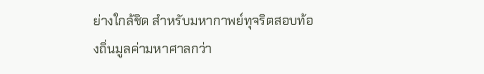ย่างใกล้ชิด สำหรับมหากาพย์ทุจริตสอบท้องถิ่นมูลค่ามหาศาลกว่า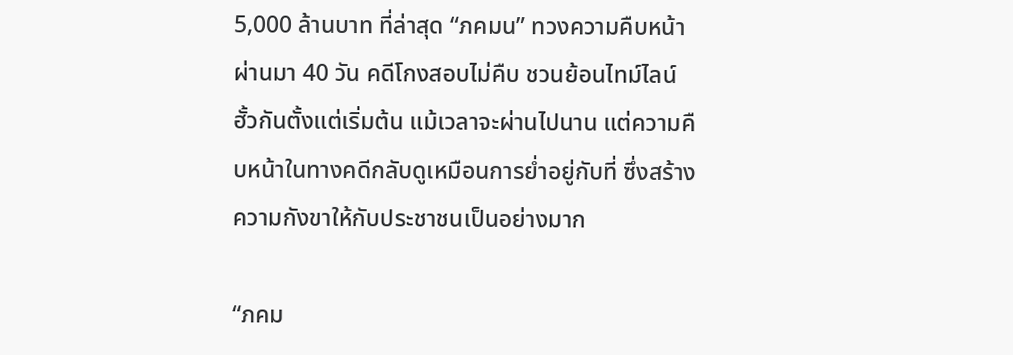5,000 ล้านบาท ที่ล่าสุด “ภคมน” ทวงความคืบหน้า ผ่านมา 40 วัน คดีโกงสอบไม่คืบ ชวนย้อนไทม์ไลน์ฮั้วกันตั้งแต่เริ่มต้น แม้เวลาจะผ่านไปนาน แต่ความคืบหน้าในทางคดีกลับดูเหมือนการย่ำอยู่กับที่ ซึ่งสร้างความกังขาให้กับประชาชนเป็นอย่างมาก

“ภคม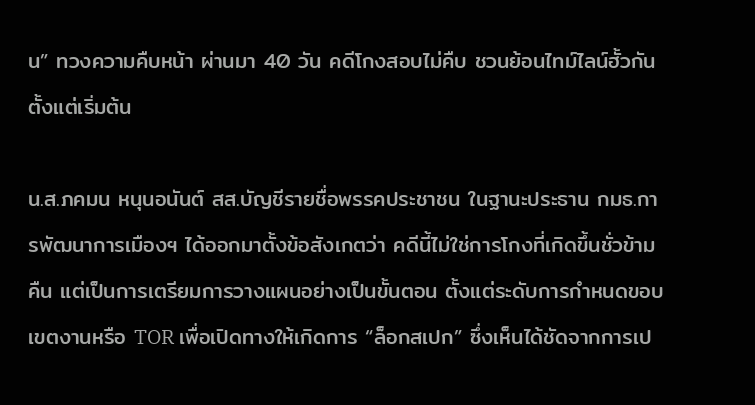น” ทวงความคืบหน้า ผ่านมา 40 วัน คดีโกงสอบไม่คืบ ชวนย้อนไทม์ไลน์ฮั้วกันตั้งแต่เริ่มต้น

น.ส.ภคมน หนุนอนันต์ สส.บัญชีรายชื่อพรรคประชาชน ในฐานะประธาน กมธ.การพัฒนาการเมืองฯ ได้ออกมาตั้งข้อสังเกตว่า คดีนี้ไม่ใช่การโกงที่เกิดขึ้นชั่วข้ามคืน แต่เป็นการเตรียมการวางแผนอย่างเป็นขั้นตอน ตั้งแต่ระดับการกำหนดขอบเขตงานหรือ TOR เพื่อเปิดทางให้เกิดการ “ล็อกสเปก” ซึ่งเห็นได้ชัดจากการเป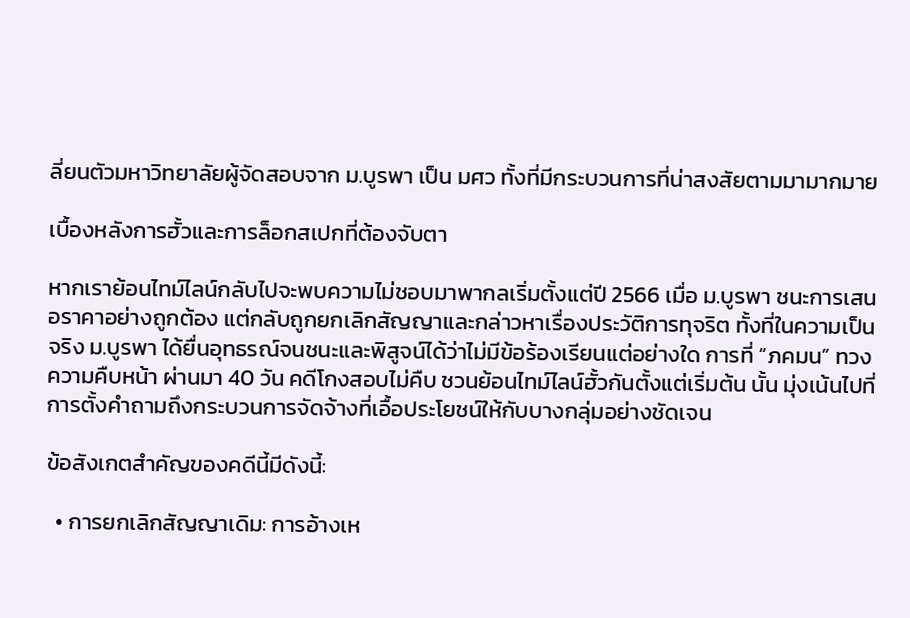ลี่ยนตัวมหาวิทยาลัยผู้จัดสอบจาก ม.บูรพา เป็น มศว ทั้งที่มีกระบวนการที่น่าสงสัยตามมามากมาย

เบื้องหลังการฮั้วและการล็อกสเปกที่ต้องจับตา

หากเราย้อนไทม์ไลน์กลับไปจะพบความไม่ชอบมาพากลเริ่มตั้งแต่ปี 2566 เมื่อ ม.บูรพา ชนะการเสนอราคาอย่างถูกต้อง แต่กลับถูกยกเลิกสัญญาและกล่าวหาเรื่องประวัติการทุจริต ทั้งที่ในความเป็นจริง ม.บูรพา ได้ยื่นอุทธรณ์จนชนะและพิสูจน์ได้ว่าไม่มีข้อร้องเรียนแต่อย่างใด การที่ “ภคมน” ทวงความคืบหน้า ผ่านมา 40 วัน คดีโกงสอบไม่คืบ ชวนย้อนไทม์ไลน์ฮั้วกันตั้งแต่เริ่มต้น นั้น มุ่งเน้นไปที่การตั้งคำถามถึงกระบวนการจัดจ้างที่เอื้อประโยชน์ให้กับบางกลุ่มอย่างชัดเจน

ข้อสังเกตสำคัญของคดีนี้มีดังนี้:

  • การยกเลิกสัญญาเดิม: การอ้างเห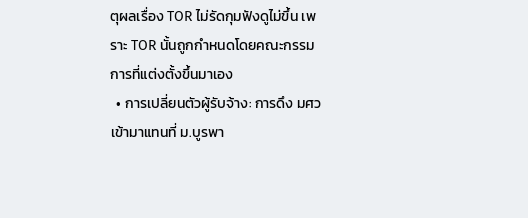ตุผลเรื่อง TOR ไม่รัดกุมฟังดูไม่ขึ้น เพราะ TOR นั้นถูกกำหนดโดยคณะกรรมการที่แต่งตั้งขึ้นมาเอง
  • การเปลี่ยนตัวผู้รับจ้าง: การดึง มศว เข้ามาแทนที่ ม.บูรพา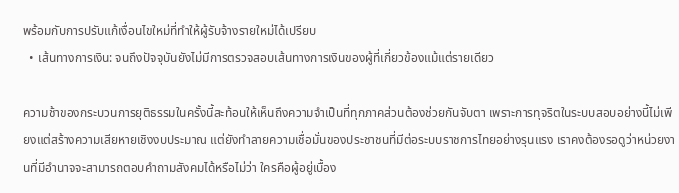พร้อมกับการปรับแก้เงื่อนไขใหม่ที่ทำให้ผู้รับจ้างรายใหม่ได้เปรียบ
  • เส้นทางการเงิน: จนถึงปัจจุบันยังไม่มีการตรวจสอบเส้นทางการเงินของผู้ที่เกี่ยวข้องแม้แต่รายเดียว

ความช้าของกระบวนการยุติธรรมในครั้งนี้สะท้อนให้เห็นถึงความจำเป็นที่ทุกภาคส่วนต้องช่วยกันจับตา เพราะการทุจริตในระบบสอบอย่างนี้ไม่เพียงแต่สร้างความเสียหายเชิงงบประมาณ แต่ยังทำลายความเชื่อมั่นของประชาชนที่มีต่อระบบราชการไทยอย่างรุนแรง เราคงต้องรอดูว่าหน่วยงานที่มีอำนาจจะสามารถตอบคำถามสังคมได้หรือไม่ว่า ใครคือผู้อยู่เบื้อง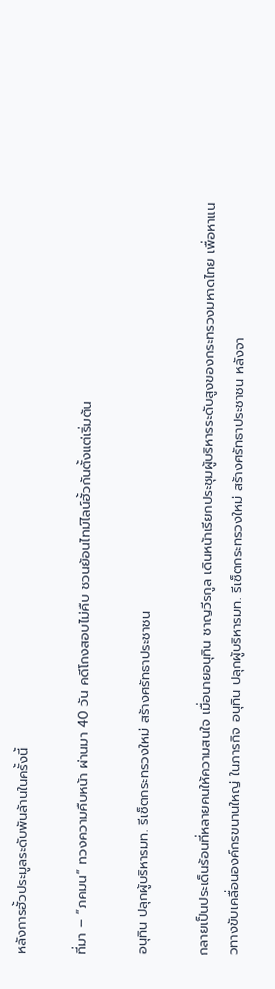หลังการฮั้วประมูลระดับพันล้านในครั้งนี้

ที่มา – “ภคมน” ทวงความคืบหน้า ผ่านมา 40 วัน คดีโกงสอบไม่คืบ ชวนย้อนไทม์ไลน์ฮั้วกันตั้งแต่เริ่มต้น

อนุทิน ปลุกผู้บริหารมท. รีเซ็ตกระทรวงใหม่ สร้างศรัทธาประชาชน

กลายเป็นประเด็นร้อนที่หลายคนให้ความสนใจ เมื่อนายอนุทิน ชาญวีรกูล เดินหน้าเรียกประชุมผู้บริหารระดับสูงของกระทรวงมหาดไทย เพื่อหาแนวทางขับเคลื่อนองค์กรขนานใหญ่ ในภารกิจ อนุทิน ปลุกผู้บริหารมท. รีเซ็ตกระทรวงใหม่ สร้างศรัทธาประชาชน หลังจา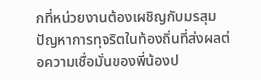กที่หน่วยงานต้องเผชิญกับมรสุมปัญหาการทุจริตในท้องถิ่นที่ส่งผลต่อความเชื่อมั่นของพี่น้องป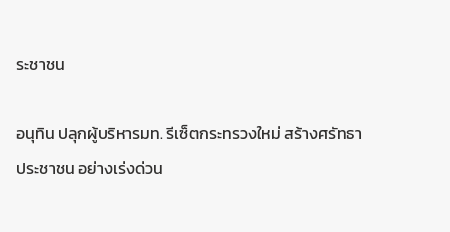ระชาชน

อนุทิน ปลุกผู้บริหารมท. รีเซ็ตกระทรวงใหม่ สร้างศรัทธาประชาชน อย่างเร่งด่วน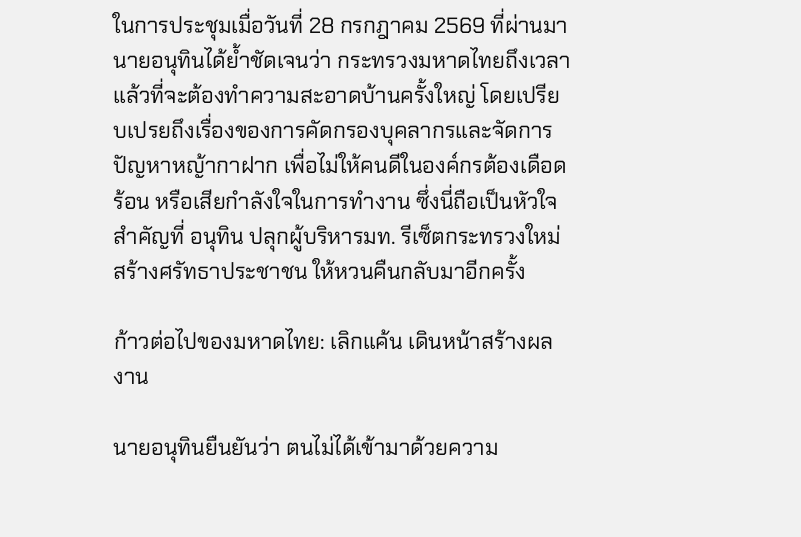ในการประชุมเมื่อวันที่ 28 กรกฎาคม 2569 ที่ผ่านมา นายอนุทินได้ย้ำชัดเจนว่า กระทรวงมหาดไทยถึงเวลาแล้วที่จะต้องทำความสะอาดบ้านครั้งใหญ่ โดยเปรียบเปรยถึงเรื่องของการคัดกรองบุคลากรและจัดการปัญหาหญ้ากาฝาก เพื่อไม่ให้คนดีในองค์กรต้องเดือดร้อน หรือเสียกำลังใจในการทำงาน ซึ่งนี่ถือเป็นหัวใจสำคัญที่ อนุทิน ปลุกผู้บริหารมท. รีเซ็ตกระทรวงใหม่ สร้างศรัทธาประชาชน ให้หวนคืนกลับมาอีกครั้ง

ก้าวต่อไปของมหาดไทย: เลิกแค้น เดินหน้าสร้างผลงาน

นายอนุทินยืนยันว่า ตนไม่ได้เข้ามาด้วยความ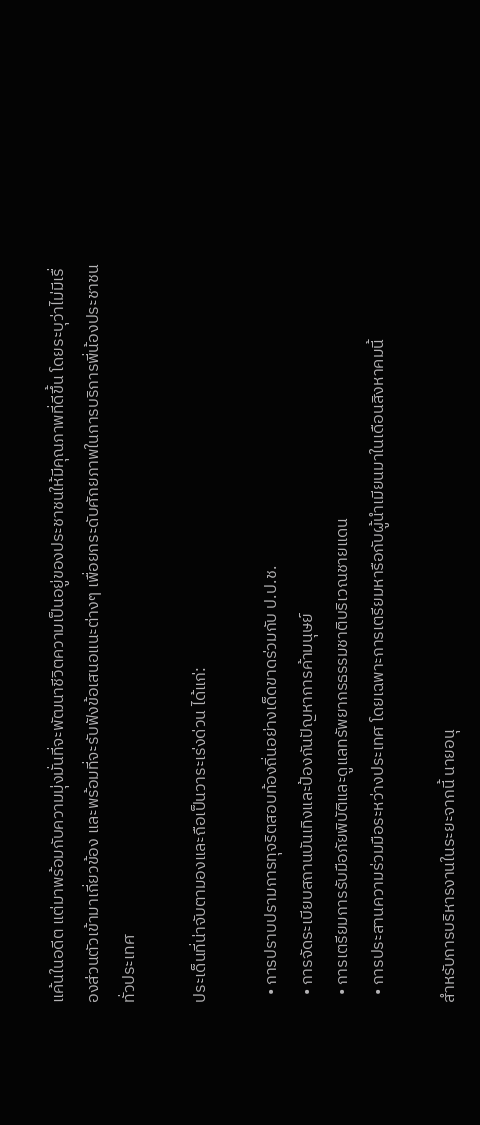แค้นในอดีต แต่มาพร้อมกับความมุ่งมั่นที่จะพัฒนาชีวิตความเป็นอยู่ของประชาชนให้มีคุณภาพที่ดีขึ้น โดยระบุว่าไม่มีเรื่องส่วนตัวเข้ามาเกี่ยวข้อง และพร้อมที่จะรับฟังข้อเสนอแนะต่างๆ เพื่อยกระดับศักยภาพในการบริการพี่น้องประชาชนทั่วประเทศ

ประเด็นที่น่าจับตามองและถือเป็นวาระเร่งด่วน ได้แก่:

  • การปราบปรามการทุจริตสอบท้องถิ่นอย่างเด็ดขาดร่วมกับ ป.ป.ช.
  • การจัดระเบียบสถานบันเทิงและป้องกันปัญหาการค้ามนุษย์
  • การเตรียมการรับมือภัยพิบัติและดูแลทรัพยากรธรรมชาติบริเวณชายแดน
  • การประสานความร่วมมือระหว่างประเทศ โดยเฉพาะการเตรียมหารือกับผู้นำเมียนมาในเดือนสิงหาคมนี้

สำหรับการบริหารงานในระยะจากนี้ นายอนุ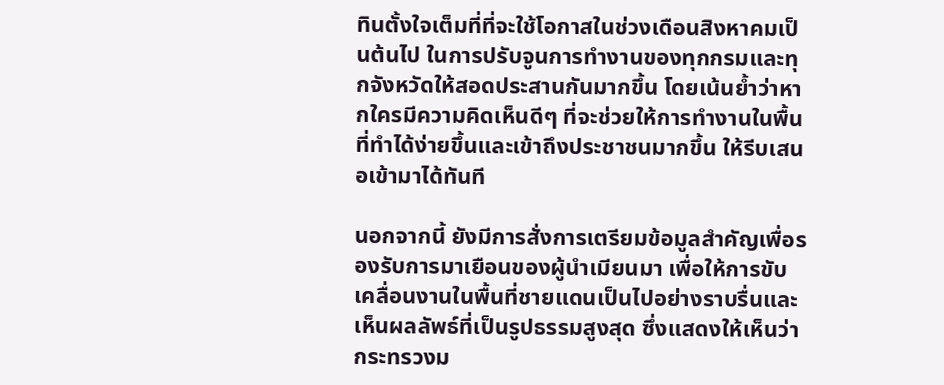ทินตั้งใจเต็มที่ที่จะใช้โอกาสในช่วงเดือนสิงหาคมเป็นต้นไป ในการปรับจูนการทำงานของทุกกรมและทุกจังหวัดให้สอดประสานกันมากขึ้น โดยเน้นย้ำว่าหากใครมีความคิดเห็นดีๆ ที่จะช่วยให้การทำงานในพื้นที่ทำได้ง่ายขึ้นและเข้าถึงประชาชนมากขึ้น ให้รีบเสนอเข้ามาได้ทันที

นอกจากนี้ ยังมีการสั่งการเตรียมข้อมูลสำคัญเพื่อรองรับการมาเยือนของผู้นำเมียนมา เพื่อให้การขับเคลื่อนงานในพื้นที่ชายแดนเป็นไปอย่างราบรื่นและเห็นผลลัพธ์ที่เป็นรูปธรรมสูงสุด ซึ่งแสดงให้เห็นว่ากระทรวงม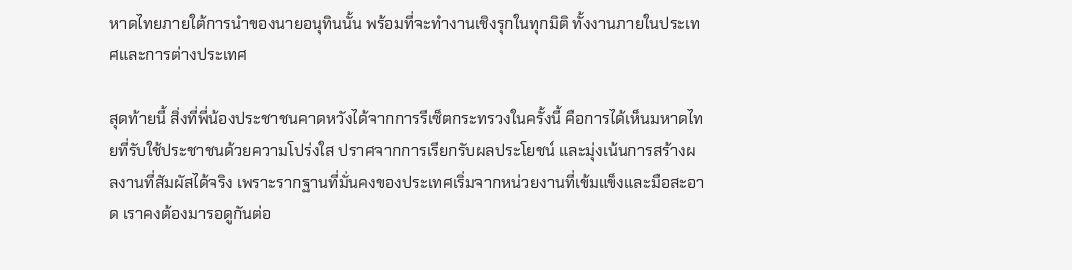หาดไทยภายใต้การนำของนายอนุทินนั้น พร้อมที่จะทำงานเชิงรุกในทุกมิติ ทั้งงานภายในประเทศและการต่างประเทศ

สุดท้ายนี้ สิ่งที่พี่น้องประชาชนคาดหวังได้จากการรีเซ็ตกระทรวงในครั้งนี้ คือการได้เห็นมหาดไทยที่รับใช้ประชาชนด้วยความโปร่งใส ปราศจากการเรียกรับผลประโยชน์ และมุ่งเน้นการสร้างผลงานที่สัมผัสได้จริง เพราะรากฐานที่มั่นคงของประเทศเริ่มจากหน่วยงานที่เข้มแข็งและมือสะอาด เราคงต้องมารอดูกันต่อ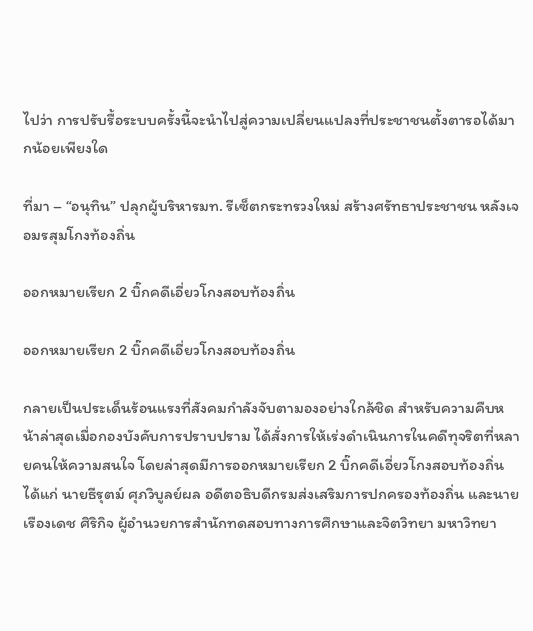ไปว่า การปรับรื้อระบบครั้งนี้จะนำไปสู่ความเปลี่ยนแปลงที่ประชาชนตั้งตารอได้มากน้อยเพียงใด

ที่มา – “อนุทิน” ปลุกผู้บริหารมท. รีเซ็ตกระทรวงใหม่ สร้างศรัทธาประชาชน หลังเจอมรสุมโกงท้องถิ่น

ออกหมายเรียก 2 บิ๊กคดีเอี่ยวโกงสอบท้องถิ่น

ออกหมายเรียก 2 บิ๊กคดีเอี่ยวโกงสอบท้องถิ่น

กลายเป็นประเด็นร้อนแรงที่สังคมกำลังจับตามองอย่างใกล้ชิด สำหรับความคืบหน้าล่าสุดเมื่อกองบังคับการปราบปราม ได้สั่งการให้เร่งดำเนินการในคดีทุจริตที่หลายคนให้ความสนใจ โดยล่าสุดมีการออกหมายเรียก 2 บิ๊กคดีเอี่ยวโกงสอบท้องถิ่น ได้แก่ นายธีรุตม์ ศุภวิบูลย์ผล อดีตอธิบดีกรมส่งเสริมการปกครองท้องถิ่น และนายเรืองเดช ศิริกิจ ผู้อำนวยการสำนักทดสอบทางการศึกษาและจิตวิทยา มหาวิทยา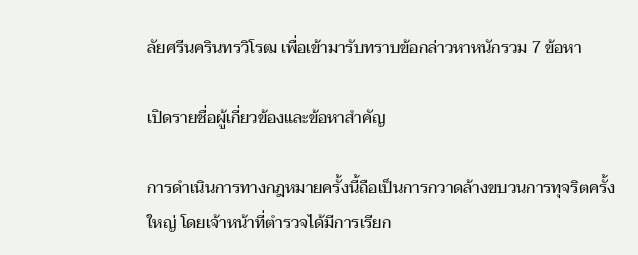ลัยศรีนครินทรวิโรฒ เพื่อเข้ามารับทราบข้อกล่าวหาหนักรวม 7 ข้อหา

เปิดรายชื่อผู้เกี่ยวข้องและข้อหาสำคัญ

การดำเนินการทางกฎหมายครั้งนี้ถือเป็นการกวาดล้างขบวนการทุจริตครั้งใหญ่ โดยเจ้าหน้าที่ตำรวจได้มีการเรียก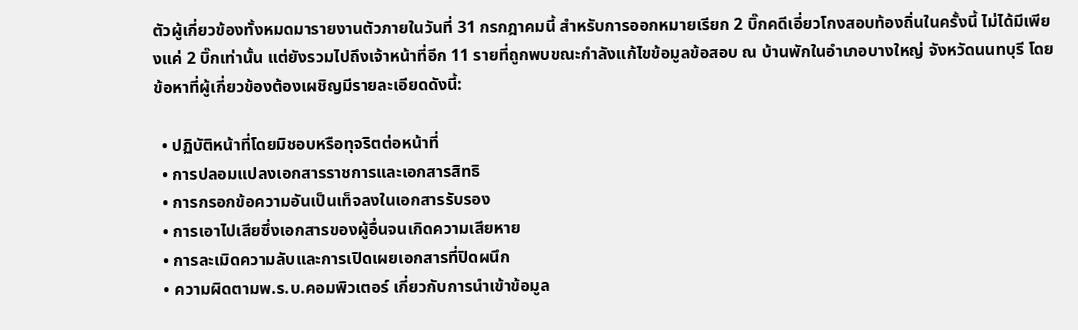ตัวผู้เกี่ยวข้องทั้งหมดมารายงานตัวภายในวันที่ 31 กรกฎาคมนี้ สำหรับการออกหมายเรียก 2 บิ๊กคดีเอี่ยวโกงสอบท้องถิ่นในครั้งนี้ ไม่ได้มีเพียงแค่ 2 บิ๊กเท่านั้น แต่ยังรวมไปถึงเจ้าหน้าที่อีก 11 รายที่ถูกพบขณะกำลังแก้ไขข้อมูลข้อสอบ ณ บ้านพักในอำเภอบางใหญ่ จังหวัดนนทบุรี โดยข้อหาที่ผู้เกี่ยวข้องต้องเผชิญมีรายละเอียดดังนี้:

  • ปฏิบัติหน้าที่โดยมิชอบหรือทุจริตต่อหน้าที่
  • การปลอมแปลงเอกสารราชการและเอกสารสิทธิ
  • การกรอกข้อความอันเป็นเท็จลงในเอกสารรับรอง
  • การเอาไปเสียซึ่งเอกสารของผู้อื่นจนเกิดความเสียหาย
  • การละเมิดความลับและการเปิดเผยเอกสารที่ปิดผนึก
  • ความผิดตามพ.ร.บ.คอมพิวเตอร์ เกี่ยวกับการนำเข้าข้อมูล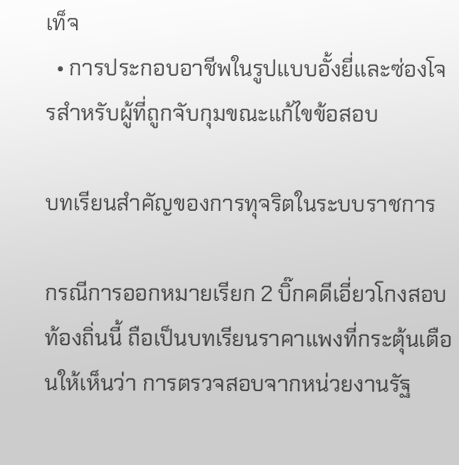เท็จ
  • การประกอบอาชีพในรูปแบบอั้งยี่และซ่องโจรสำหรับผู้ที่ถูกจับกุมขณะแก้ไขข้อสอบ

บทเรียนสำคัญของการทุจริตในระบบราชการ

กรณีการออกหมายเรียก 2 บิ๊กคดีเอี่ยวโกงสอบท้องถิ่นนี้ ถือเป็นบทเรียนราคาแพงที่กระตุ้นเตือนให้เห็นว่า การตรวจสอบจากหน่วยงานรัฐ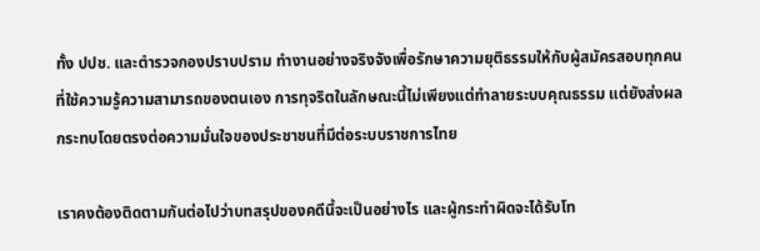ทั้ง ปปช. และตำรวจกองปราบปราม ทำงานอย่างจริงจังเพื่อรักษาความยุติธรรมให้กับผู้สมัครสอบทุกคนที่ใช้ความรู้ความสามารถของตนเอง การทุจริตในลักษณะนี้ไม่เพียงแต่ทำลายระบบคุณธรรม แต่ยังส่งผลกระทบโดยตรงต่อความมั่นใจของประชาชนที่มีต่อระบบราชการไทย

เราคงต้องติดตามกันต่อไปว่าบทสรุปของคดีนี้จะเป็นอย่างไร และผู้กระทำผิดจะได้รับโท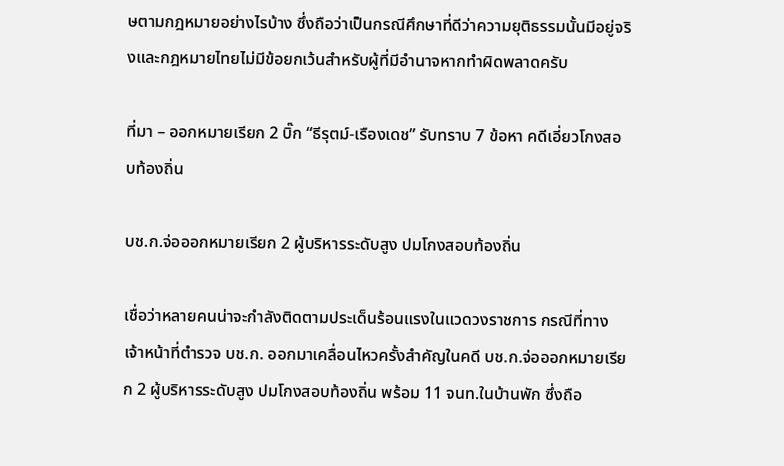ษตามกฎหมายอย่างไรบ้าง ซึ่งถือว่าเป็นกรณีศึกษาที่ดีว่าความยุติธรรมนั้นมีอยู่จริงและกฎหมายไทยไม่มีข้อยกเว้นสำหรับผู้ที่มีอำนาจหากทำผิดพลาดครับ

ที่มา – ออกหมายเรียก 2 บิ๊ก “ธีรุตม์-เรืองเดช” รับทราบ 7 ข้อหา คดีเอี่ยวโกงสอบท้องถิ่น

บช.ก.จ่อออกหมายเรียก 2 ผู้บริหารระดับสูง ปมโกงสอบท้องถิ่น

เชื่อว่าหลายคนน่าจะกำลังติดตามประเด็นร้อนแรงในแวดวงราชการ กรณีที่ทางเจ้าหน้าที่ตำรวจ บช.ก. ออกมาเคลื่อนไหวครั้งสำคัญในคดี บช.ก.จ่อออกหมายเรียก 2 ผู้บริหารระดับสูง ปมโกงสอบท้องถิ่น พร้อม 11 จนท.ในบ้านพัก ซึ่งถือ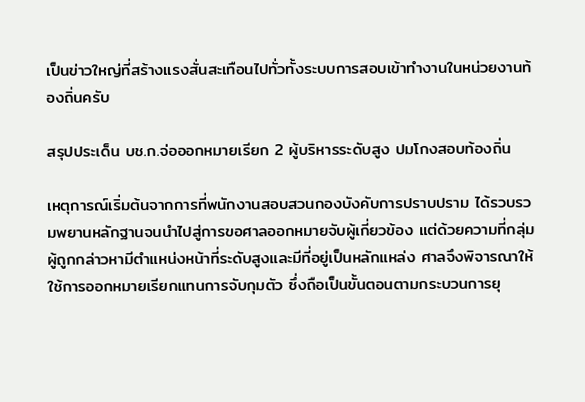เป็นข่าวใหญ่ที่สร้างแรงสั่นสะเทือนไปทั่วทั้งระบบการสอบเข้าทำงานในหน่วยงานท้องถิ่นครับ

สรุปประเด็น บช.ก.จ่อออกหมายเรียก 2 ผู้บริหารระดับสูง ปมโกงสอบท้องถิ่น

เหตุการณ์เริ่มต้นจากการที่พนักงานสอบสวนกองบังคับการปราบปราม ได้รวบรวมพยานหลักฐานจนนำไปสู่การขอศาลออกหมายจับผู้เกี่ยวข้อง แต่ด้วยความที่กลุ่มผู้ถูกกล่าวหามีตำแหน่งหน้าที่ระดับสูงและมีที่อยู่เป็นหลักแหล่ง ศาลจึงพิจารณาให้ใช้การออกหมายเรียกแทนการจับกุมตัว ซึ่งถือเป็นขั้นตอนตามกระบวนการยุ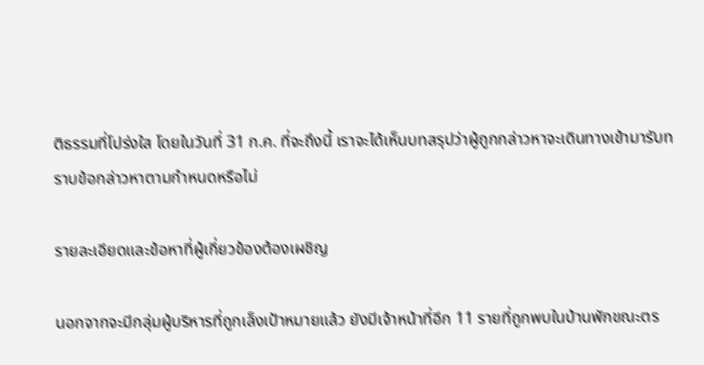ติธรรมที่โปร่งใส โดยในวันที่ 31 ก.ค. ที่จะถึงนี้ เราจะได้เห็นบทสรุปว่าผู้ถูกกล่าวหาจะเดินทางเข้ามารับทราบข้อกล่าวหาตามกำหนดหรือไม่

รายละเอียดและข้อหาที่ผู้เกี่ยวข้องต้องเผชิญ

นอกจากจะมีกลุ่มผู้บริหารที่ถูกเล็งเป้าหมายแล้ว ยังมีเจ้าหน้าที่อีก 11 รายที่ถูกพบในบ้านพักขณะตร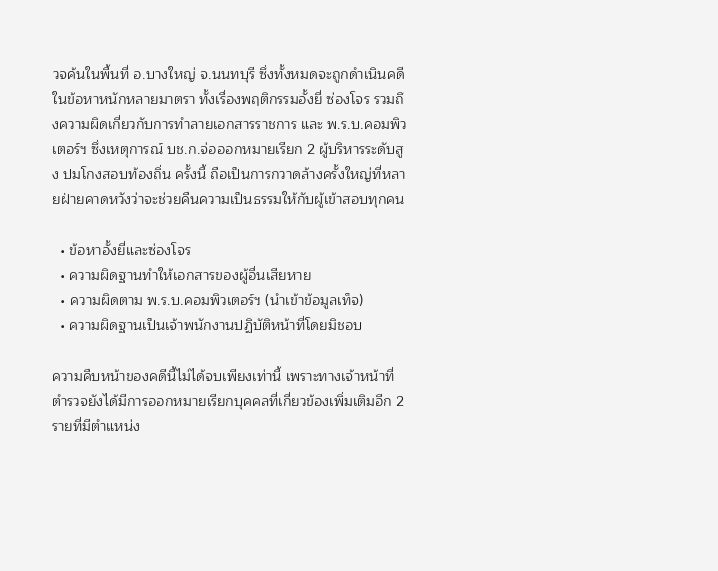วจค้นในพื้นที่ อ.บางใหญ่ จ.นนทบุรี ซึ่งทั้งหมดจะถูกดำเนินคดีในข้อหาหนักหลายมาตรา ทั้งเรื่องพฤติกรรมอั้งยี่ ซ่องโจร รวมถึงความผิดเกี่ยวกับการทำลายเอกสารราชการ และ พ.ร.บ.คอมพิวเตอร์ฯ ซึ่งเหตุการณ์ บช.ก.จ่อออกหมายเรียก 2 ผู้บริหารระดับสูง ปมโกงสอบท้องถิ่น ครั้งนี้ ถือเป็นการกวาดล้างครั้งใหญ่ที่หลายฝ่ายคาดหวังว่าจะช่วยคืนความเป็นธรรมให้กับผู้เข้าสอบทุกคน

  • ข้อหาอั้งยี่และซ่องโจร
  • ความผิดฐานทำให้เอกสารของผู้อื่นเสียหาย
  • ความผิดตาม พ.ร.บ.คอมพิวเตอร์ฯ (นำเข้าข้อมูลเท็จ)
  • ความผิดฐานเป็นเจ้าพนักงานปฏิบัติหน้าที่โดยมิชอบ

ความคืบหน้าของคดีนี้ไม่ได้จบเพียงเท่านี้ เพราะทางเจ้าหน้าที่ตำรวจยังได้มีการออกหมายเรียกบุคคลที่เกี่ยวข้องเพิ่มเติมอีก 2 รายที่มีตำแหน่ง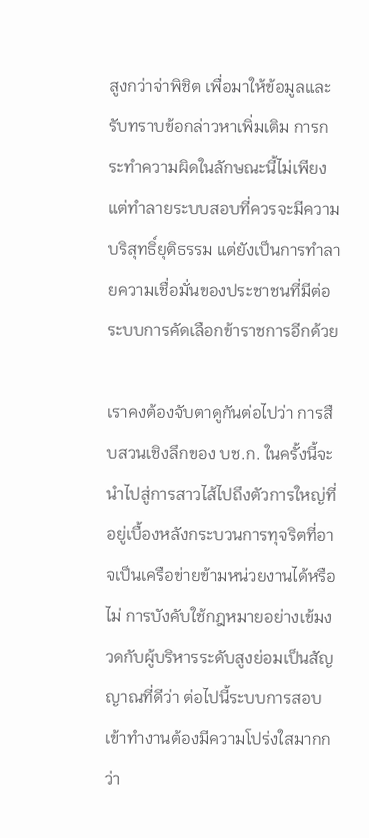สูงกว่าจ่าพิชิต เพื่อมาให้ข้อมูลและรับทราบข้อกล่าวหาเพิ่มเติม การกระทำความผิดในลักษณะนี้ไม่เพียงแต่ทำลายระบบสอบที่ควรจะมีความบริสุทธิ์ยุติธรรม แต่ยังเป็นการทำลายความเชื่อมั่นของประชาชนที่มีต่อระบบการคัดเลือกข้าราชการอีกด้วย

เราคงต้องจับตาดูกันต่อไปว่า การสืบสวนเชิงลึกของ บช.ก. ในครั้งนี้จะนำไปสู่การสาวไส้ไปถึงตัวการใหญ่ที่อยู่เบื้องหลังกระบวนการทุจริตที่อาจเป็นเครือข่ายข้ามหน่วยงานได้หรือไม่ การบังคับใช้กฎหมายอย่างเข้มงวดกับผู้บริหารระดับสูงย่อมเป็นสัญญาณที่ดีว่า ต่อไปนี้ระบบการสอบเข้าทำงานต้องมีความโปร่งใสมากกว่า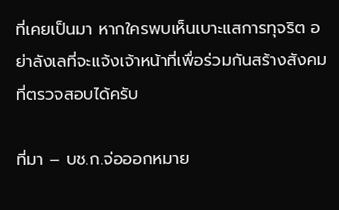ที่เคยเป็นมา หากใครพบเห็นเบาะแสการทุจริต อย่าลังเลที่จะแจ้งเจ้าหน้าที่เพื่อร่วมกันสร้างสังคมที่ตรวจสอบได้ครับ

ที่มา – บช.ก.จ่อออกหมาย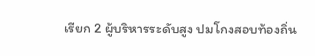เรียก 2 ผู้บริหารระดับสูง ปมโกงสอบท้องถิ่น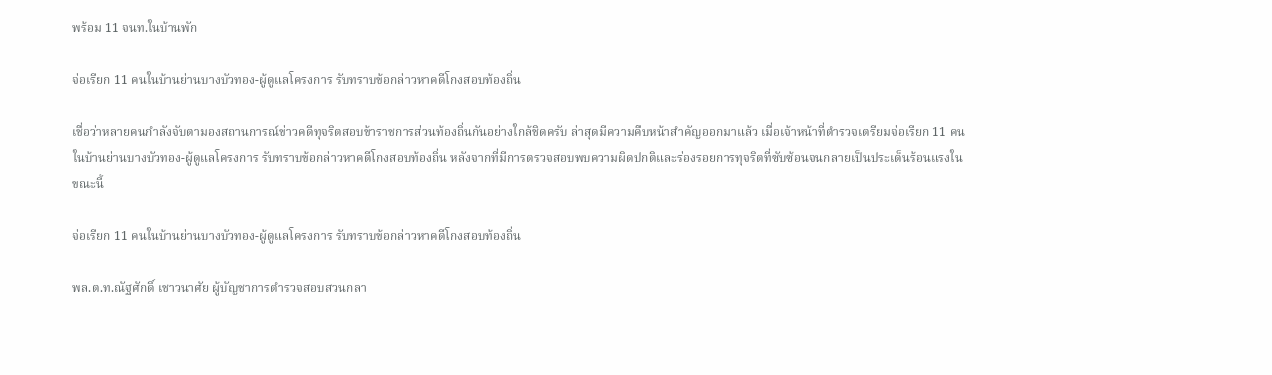พร้อม 11 จนท.ในบ้านพัก

จ่อเรียก 11 คนในบ้านย่านบางบัวทอง-ผู้ดูแลโครงการ รับทราบข้อกล่าวหาคดีโกงสอบท้องถิ่น

เชื่อว่าหลายคนกำลังจับตามองสถานการณ์ข่าวคดีทุจริตสอบข้าราชการส่วนท้องถิ่นกันอย่างใกล้ชิดครับ ล่าสุดมีความคืบหน้าสำคัญออกมาแล้ว เมื่อเจ้าหน้าที่ตำรวจเตรียมจ่อเรียก 11 คนในบ้านย่านบางบัวทอง-ผู้ดูแลโครงการ รับทราบข้อกล่าวหาคดีโกงสอบท้องถิ่น หลังจากที่มีการตรวจสอบพบความผิดปกติและร่องรอยการทุจริตที่ซับซ้อนจนกลายเป็นประเด็นร้อนแรงในขณะนี้

จ่อเรียก 11 คนในบ้านย่านบางบัวทอง-ผู้ดูแลโครงการ รับทราบข้อกล่าวหาคดีโกงสอบท้องถิ่น

พล.ต.ท.ณัฐศักดิ์ เชาวนาศัย ผู้บัญชาการตำรวจสอบสวนกลา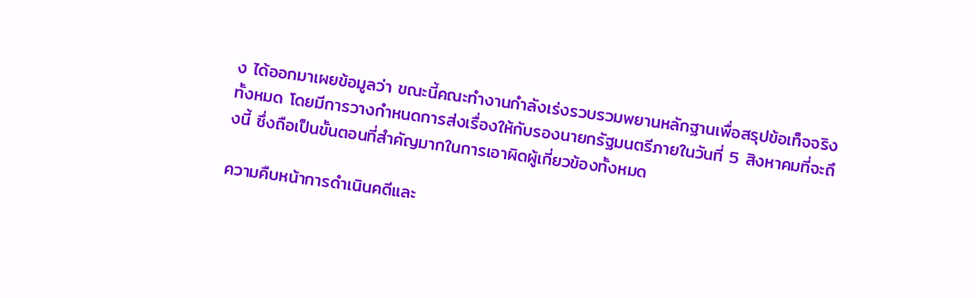ง ได้ออกมาเผยข้อมูลว่า ขณะนี้คณะทำงานกำลังเร่งรวบรวมพยานหลักฐานเพื่อสรุปข้อเท็จจริงทั้งหมด โดยมีการวางกำหนดการส่งเรื่องให้กับรองนายกรัฐมนตรีภายในวันที่ 5 สิงหาคมที่จะถึงนี้ ซึ่งถือเป็นขั้นตอนที่สำคัญมากในการเอาผิดผู้เกี่ยวข้องทั้งหมด

ความคืบหน้าการดำเนินคดีและ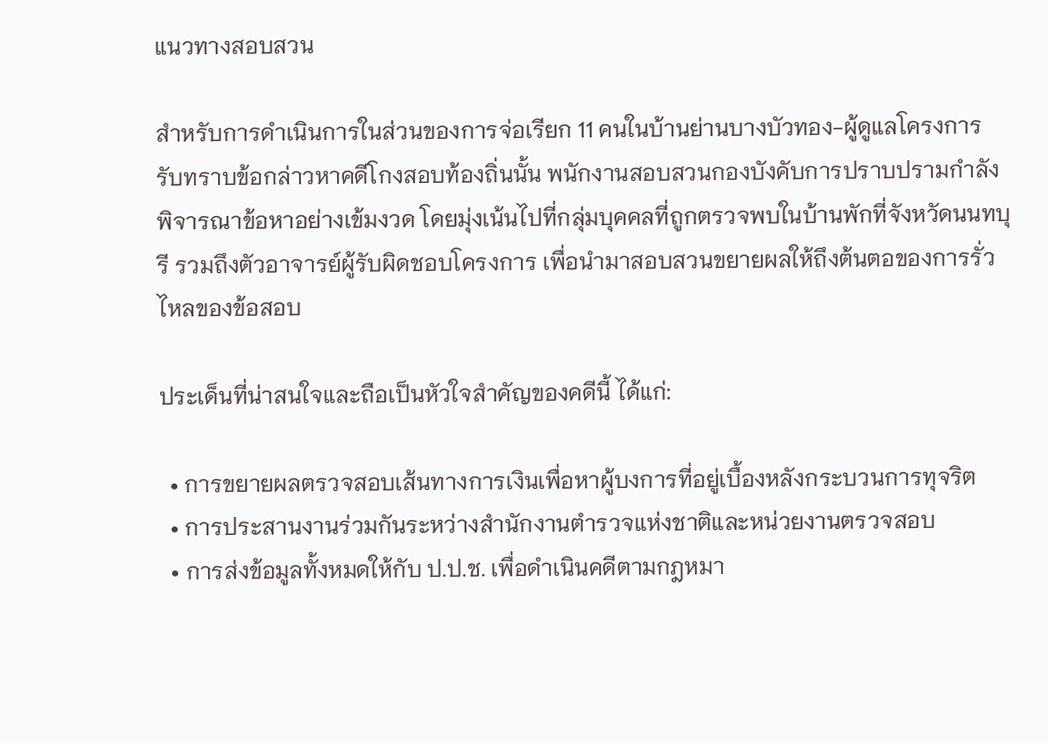แนวทางสอบสวน

สำหรับการดำเนินการในส่วนของการจ่อเรียก 11 คนในบ้านย่านบางบัวทอง-ผู้ดูแลโครงการ รับทราบข้อกล่าวหาคดีโกงสอบท้องถิ่นนั้น พนักงานสอบสวนกองบังคับการปราบปรามกำลังพิจารณาข้อหาอย่างเข้มงวด โดยมุ่งเน้นไปที่กลุ่มบุคคลที่ถูกตรวจพบในบ้านพักที่จังหวัดนนทบุรี รวมถึงตัวอาจารย์ผู้รับผิดชอบโครงการ เพื่อนำมาสอบสวนขยายผลให้ถึงต้นตอของการรั่วไหลของข้อสอบ

ประเด็นที่น่าสนใจและถือเป็นหัวใจสำคัญของคดีนี้ ได้แก่:

  • การขยายผลตรวจสอบเส้นทางการเงินเพื่อหาผู้บงการที่อยู่เบื้องหลังกระบวนการทุจริต
  • การประสานงานร่วมกันระหว่างสำนักงานตำรวจแห่งชาติและหน่วยงานตรวจสอบ
  • การส่งข้อมูลทั้งหมดให้กับ ป.ป.ช. เพื่อดำเนินคดีตามกฎหมา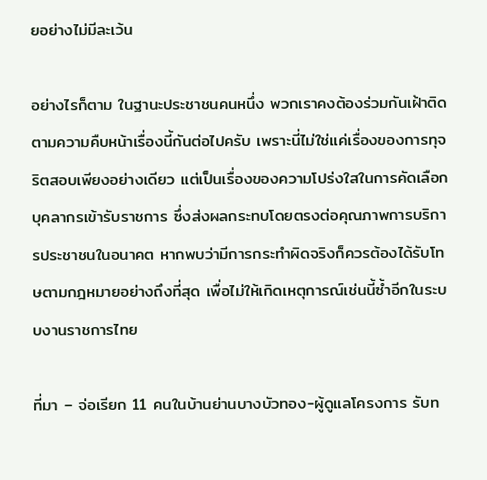ยอย่างไม่มีละเว้น

อย่างไรก็ตาม ในฐานะประชาชนคนหนึ่ง พวกเราคงต้องร่วมกันเฝ้าติดตามความคืบหน้าเรื่องนี้กันต่อไปครับ เพราะนี่ไม่ใช่แค่เรื่องของการทุจริตสอบเพียงอย่างเดียว แต่เป็นเรื่องของความโปร่งใสในการคัดเลือกบุคลากรเข้ารับราชการ ซึ่งส่งผลกระทบโดยตรงต่อคุณภาพการบริการประชาชนในอนาคต หากพบว่ามีการกระทำผิดจริงก็ควรต้องได้รับโทษตามกฎหมายอย่างถึงที่สุด เพื่อไม่ให้เกิดเหตุการณ์เช่นนี้ซ้ำอีกในระบบงานราชการไทย

ที่มา – จ่อเรียก 11 คนในบ้านย่านบางบัวทอง-ผู้ดูแลโครงการ รับท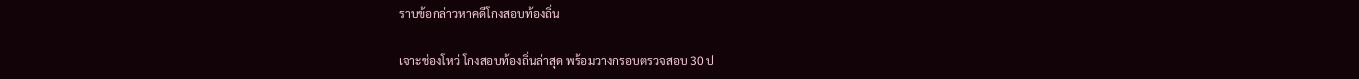ราบข้อกล่าวหาคดีโกงสอบท้องถิ่น

เจาะช่องโหว่ โกงสอบท้องถิ่นล่าสุด พร้อมวางกรอบตรวจสอบ 30 ป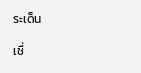ระเด็น

เชื่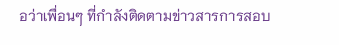อว่าเพื่อนๆ ที่กำลังติดตามข่าวสารการสอบ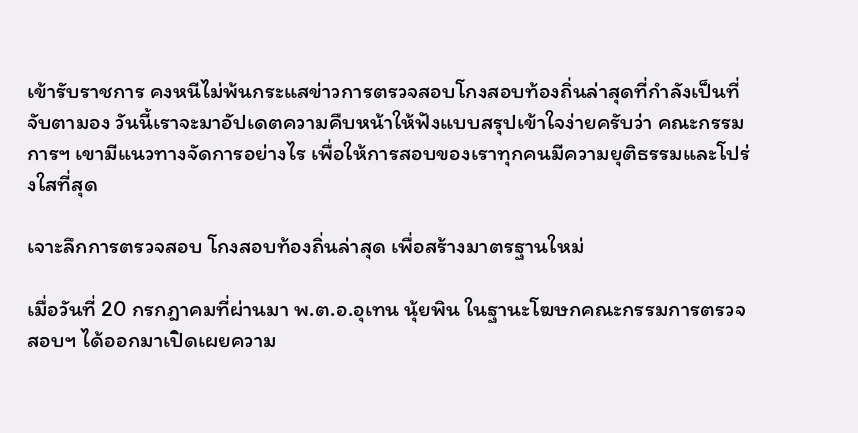เข้ารับราชการ คงหนีไม่พ้นกระแสข่าวการตรวจสอบโกงสอบท้องถิ่นล่าสุดที่กำลังเป็นที่จับตามอง วันนี้เราจะมาอัปเดตความคืบหน้าให้ฟังแบบสรุปเข้าใจง่ายครับว่า คณะกรรมการฯ เขามีแนวทางจัดการอย่างไร เพื่อให้การสอบของเราทุกคนมีความยุติธรรมและโปร่งใสที่สุด

เจาะลึกการตรวจสอบ โกงสอบท้องถิ่นล่าสุด เพื่อสร้างมาตรฐานใหม่

เมื่อวันที่ 20 กรกฎาคมที่ผ่านมา พ.ต.อ.อุเทน นุ้ยพิน ในฐานะโฆษกคณะกรรมการตรวจสอบฯ ได้ออกมาเปิดเผยความ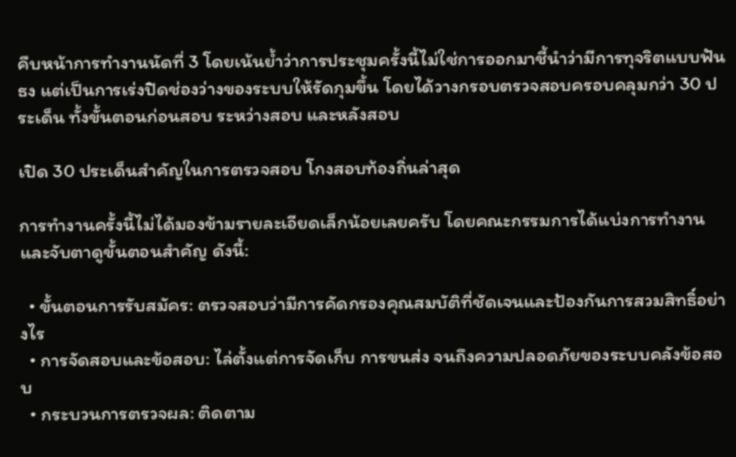คืบหน้าการทำงานนัดที่ 3 โดยเน้นย้ำว่าการประชุมครั้งนี้ไม่ใช่การออกมาชี้นำว่ามีการทุจริตแบบฟันธง แต่เป็นการเร่งปิดช่องว่างของระบบให้รัดกุมขึ้น โดยได้วางกรอบตรวจสอบครอบคลุมกว่า 30 ประเด็น ทั้งขั้นตอนก่อนสอบ ระหว่างสอบ และหลังสอบ

เปิด 30 ประเด็นสำคัญในการตรวจสอบ โกงสอบท้องถิ่นล่าสุด

การทำงานครั้งนี้ไม่ได้มองข้ามรายละเอียดเล็กน้อยเลยครับ โดยคณะกรรมการได้แบ่งการทำงานและจับตาดูขั้นตอนสำคัญ ดังนี้:

  • ขั้นตอนการรับสมัคร: ตรวจสอบว่ามีการคัดกรองคุณสมบัติที่ชัดเจนและป้องกันการสวมสิทธิ์อย่างไร
  • การจัดสอบและข้อสอบ: ไล่ตั้งแต่การจัดเก็บ การขนส่ง จนถึงความปลอดภัยของระบบคลังข้อสอบ
  • กระบวนการตรวจผล: ติดตาม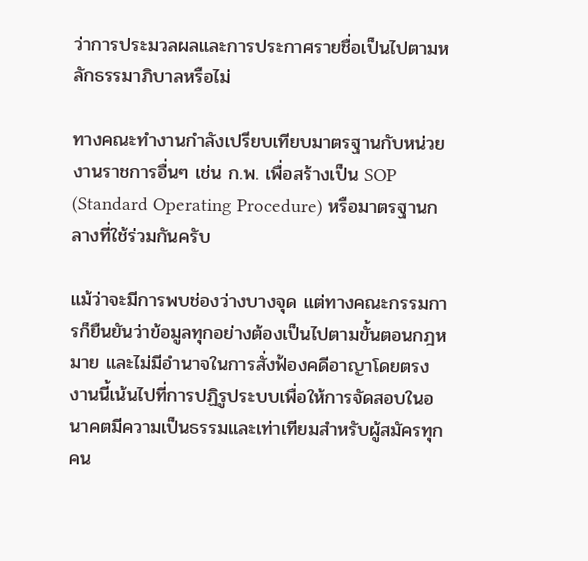ว่าการประมวลผลและการประกาศรายชื่อเป็นไปตามหลักธรรมาภิบาลหรือไม่

ทางคณะทำงานกำลังเปรียบเทียบมาตรฐานกับหน่วยงานราชการอื่นๆ เช่น ก.พ. เพื่อสร้างเป็น SOP (Standard Operating Procedure) หรือมาตรฐานกลางที่ใช้ร่วมกันครับ

แม้ว่าจะมีการพบช่องว่างบางจุด แต่ทางคณะกรรมการก็ยืนยันว่าข้อมูลทุกอย่างต้องเป็นไปตามขั้นตอนกฎหมาย และไม่มีอำนาจในการสั่งฟ้องคดีอาญาโดยตรง งานนี้เน้นไปที่การปฏิรูประบบเพื่อให้การจัดสอบในอนาคตมีความเป็นธรรมและเท่าเทียมสำหรับผู้สมัครทุกคน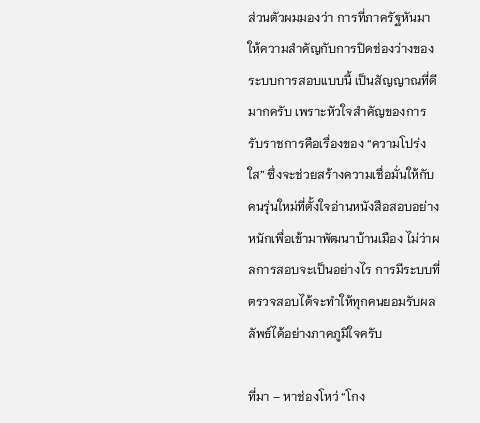ส่วนตัวผมมองว่า การที่ภาครัฐหันมาให้ความสำคัญกับการปิดช่องว่างของระบบการสอบแบบนี้ เป็นสัญญาณที่ดีมากครับ เพราะหัวใจสำคัญของการรับราชการคือเรื่องของ “ความโปร่งใส” ซึ่งจะช่วยสร้างความเชื่อมั่นให้กับคนรุ่นใหม่ที่ตั้งใจอ่านหนังสือสอบอย่างหนักเพื่อเข้ามาพัฒนาบ้านเมือง ไม่ว่าผลการสอบจะเป็นอย่างไร การมีระบบที่ตรวจสอบได้จะทำให้ทุกคนยอมรับผลลัพธ์ได้อย่างภาคภูมิใจครับ

ที่มา – หาช่องโหว่ “โกง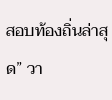สอบท้องถิ่นล่าสุด” วา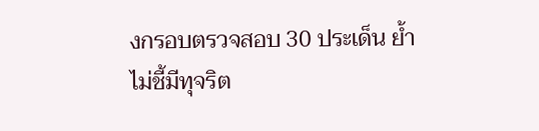งกรอบตรวจสอบ 30 ประเด็น ย้ำไม่ชี้มีทุจริต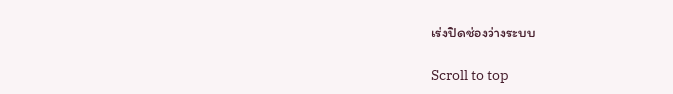เร่งปิดช่องว่างระบบ

Scroll to top